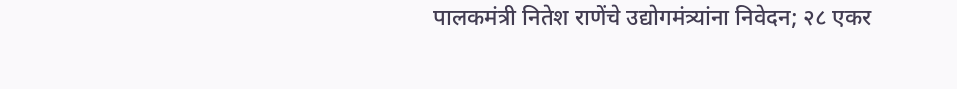पालकमंत्री नितेश राणेंचे उद्योगमंत्र्यांना निवेदन; २८ एकर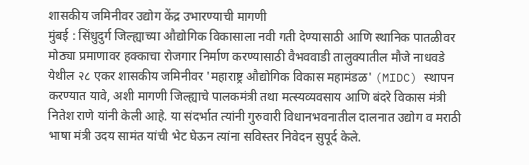शासकीय जमिनीवर उद्योग केंद्र उभारण्याची मागणी
मुंबई : सिंधुदुर्ग जिल्ह्याच्या औद्योगिक विकासाला नवी गती देण्यासाठी आणि स्थानिक पातळीवर मोठ्या प्रमाणावर हक्काचा रोजगार निर्माण करण्यासाठी वैभववाडी तालुक्यातील मौजे नाधवडे येथील २८ एकर शासकीय जमिनीवर 'महाराष्ट्र औद्योगिक विकास महामंडळ' (MIDC) स्थापन करण्यात यावे, अशी मागणी जिल्ह्याचे पालकमंत्री तथा मत्स्यव्यवसाय आणि बंदरे विकास मंत्री नितेश राणे यांनी केली आहे. या संदर्भात त्यांनी गुरुवारी विधानभवनातील दालनात उद्योग व मराठी भाषा मंत्री उदय सामंत यांची भेट घेऊन त्यांना सविस्तर निवेदन सुपूर्द केले.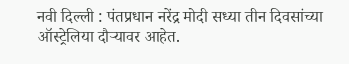नवी दिल्ली : पंतप्रधान नरेंद्र मोदी सध्या तीन दिवसांच्या ऑस्ट्रेलिया दौऱ्यावर आहेत.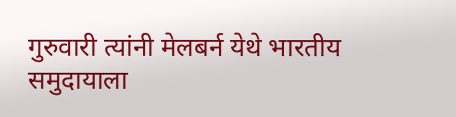गुरुवारी त्यांनी मेलबर्न येथे भारतीय समुदायाला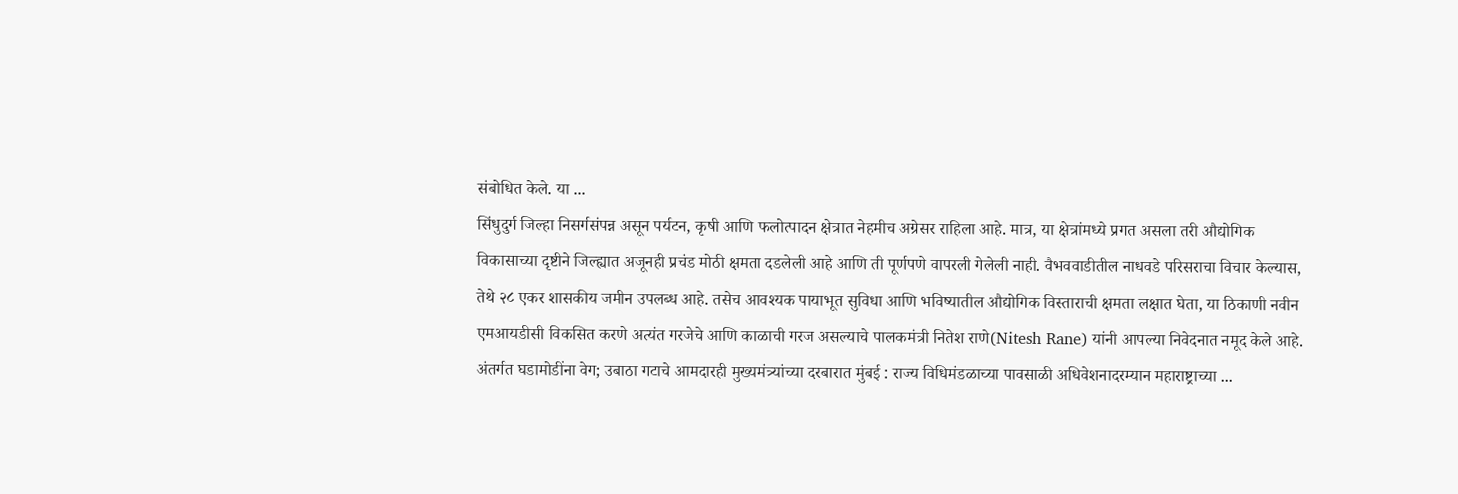संबोधित केले. या ...
सिंधुदुर्ग जिल्हा निसर्गसंपन्न असून पर्यटन, कृषी आणि फलोत्पादन क्षेत्रात नेहमीच अग्रेसर राहिला आहे. मात्र, या क्षेत्रांमध्ये प्रगत असला तरी औद्योगिक विकासाच्या दृष्टीने जिल्ह्यात अजूनही प्रचंड मोठी क्षमता दडलेली आहे आणि ती पूर्णपणे वापरली गेलेली नाही. वैभववाडीतील नाधवडे परिसराचा विचार केल्यास, तेथे २८ एकर शासकीय जमीन उपलब्ध आहे. तसेच आवश्यक पायाभूत सुविधा आणि भविष्यातील औद्योगिक विस्ताराची क्षमता लक्षात घेता, या ठिकाणी नवीन एमआयडीसी विकसित करणे अत्यंत गरजेचे आणि काळाची गरज असल्याचे पालकमंत्री नितेश राणे(Nitesh Rane) यांनी आपल्या निवेदनात नमूद केले आहे.
अंतर्गत घडामोडींना वेग; उबाठा गटाचे आमदारही मुख्यमंत्र्यांच्या दरबारात मुंबई : राज्य विधिमंडळाच्या पावसाळी अधिवेशनादरम्यान महाराष्ट्राच्या ...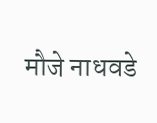मौजे नाधवडे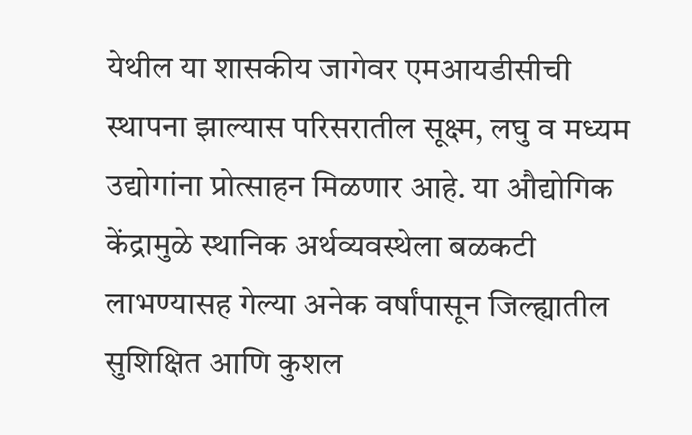येथील या शासकीय जागेवर एमआयडीसीची स्थापना झाल्यास परिसरातील सूक्ष्म, लघु व मध्यम उद्योगांना प्रोत्साहन मिळणार आहे. या औद्योगिक केंद्रामुळे स्थानिक अर्थव्यवस्थेला बळकटी लाभण्यासह गेल्या अनेक वर्षांपासून जिल्ह्यातील सुशिक्षित आणि कुशल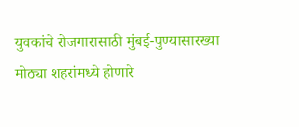युवकांचे रोजगारासाठी मुंबई-पुण्यासारख्या मोठ्या शहरांमध्ये होणारे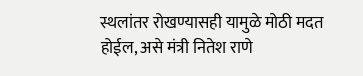स्थलांतर रोखण्यासही यामुळे मोठी मदत होईल, असे मंत्री नितेश राणे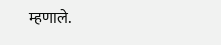म्हणाले.